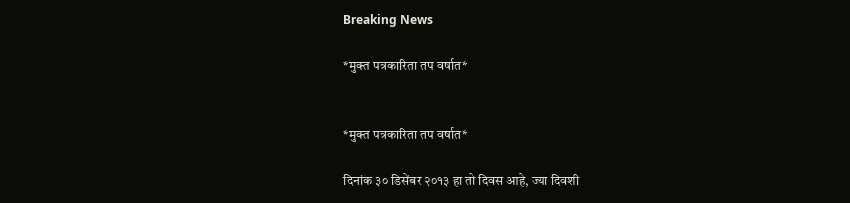Breaking News

*मुक्त पत्रकारिता तप वर्षात*


*मुक्त पत्रकारिता तप वर्षात*

दिनांक ३० डिसेंबर २०१३ हा तो दिवस आहे, ज्या दिवशी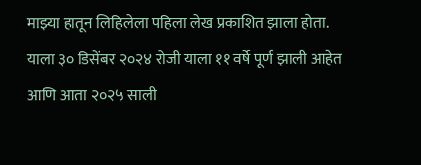माझ्या हातून लिहिलेला पहिला लेख प्रकाशित झाला होता. याला ३० डिसेंबर २०२४ रोजी याला ११ वर्षे पूर्ण झाली आहेत आणि आता २०२५ साली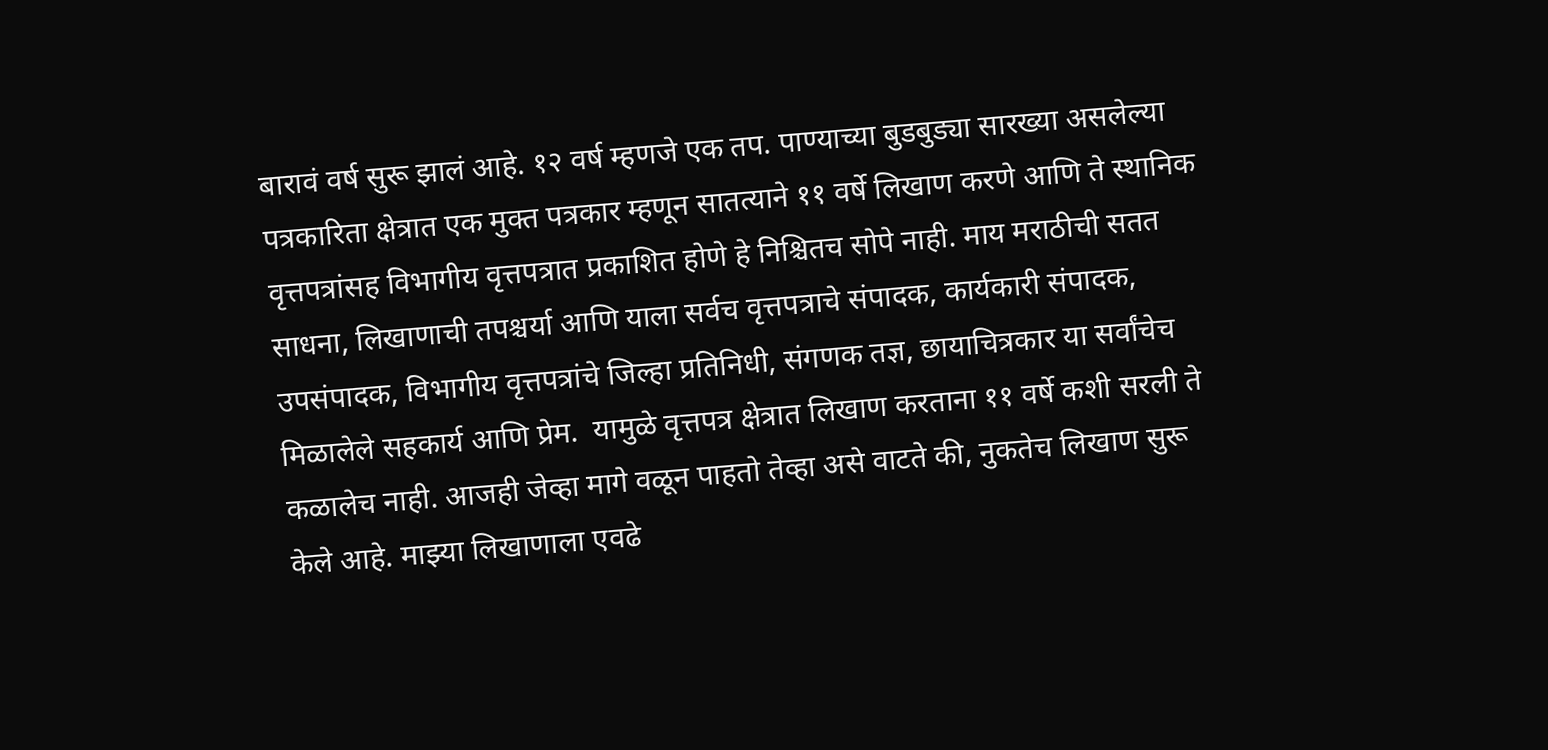बारावं वर्ष सुरू झालं आहे. १२ वर्ष म्हणजे एक तप. पाण्याच्या बुडबुड्या सारख्या असलेल्या पत्रकारिता क्षेत्रात एक मुक्त पत्रकार म्हणून सातत्याने ११ वर्षे लिखाण करणे आणि ते स्थानिक वृत्तपत्रांसह विभागीय वृत्तपत्रात प्रकाशित होणे हे निश्चितच सोपे नाही. माय मराठीची सतत साधना, लिखाणाची तपश्चर्या आणि याला सर्वच वृत्तपत्राचे संपादक, कार्यकारी संपादक, उपसंपादक, विभागीय वृत्तपत्रांचे जिल्हा प्रतिनिधी, संगणक तज्ञ, छायाचित्रकार या सर्वांचेच मिळालेले सहकार्य आणि प्रेम.  यामुळे वृत्तपत्र क्षेत्रात लिखाण करताना ११ वर्षे कशी सरली ते कळालेच नाही. आजही जेव्हा मागे वळून पाहतो तेव्हा असे वाटते की, नुकतेच लिखाण सुरू केले आहे. माझ्या लिखाणाला एवढे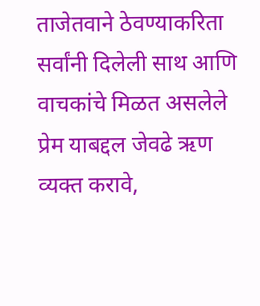ताजेतवाने ठेवण्याकरिता सर्वांनी दिलेली साथ आणि वाचकांचे मिळत असलेले प्रेम याबद्दल जेवढे ऋण व्यक्त करावे,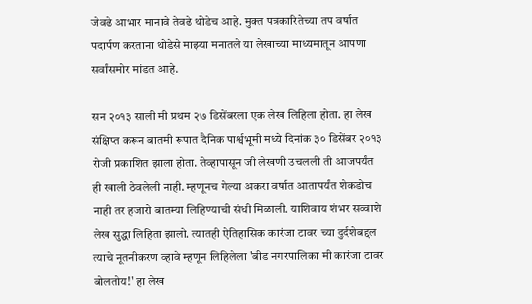जेवढे आभार मानावे तेवढे थोडेच आहे. मुक्त पत्रकारितेच्या तप वर्षात पदार्पण करताना थोडेसे माझ्या मनातले या लेखाच्या माध्यमातून आपणा सर्वांसमोर मांडत आहे.

सन २०१३ साली मी प्रथम २७ डिसेंबरला एक लेख लिहिला होता. हा लेख संक्षिप्त करून बातमी रूपात दैनिक पार्श्वभूमी मध्ये दिनांक ३० डिसेंबर २०१३ रोजी प्रकाशित झाला होता. तेव्हापासून जी लेखणी उचलली ती आजपर्यंत ही खाली ठेवलेली नाही. म्हणूनच गेल्या अकरा वर्षात आतापर्यंत शेकडोच नाही तर हजारो बातम्या लिहिण्याची संधी मिळाली. याशिवाय शंभर सव्वाशे लेख सुद्धा लिहिता झालो. त्यातही ऐतिहासिक कारंजा टावर च्या दुर्दशेबद्दल त्याचे नूतनीकरण व्हावे म्हणून लिहिलेला 'बीड नगरपालिका मी कारंजा टावर बोलतोय!' हा लेख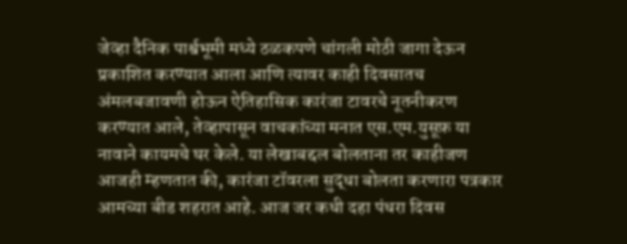जेव्हा दैनिक पार्श्वभूमी मध्ये ठळकपणे चांगली मोठी जागा देऊन प्रकाशित करण्यात आला आणि त्यावर काही दिवसातच अंमलबजावणी होऊन ऐतिहासिक कारंजा टावरचे नूतनीकरण करण्यात आले, तेव्हापासून वाचकांच्या मनात एस.एम.युसूफ़ या नावाने कायमचे घर केले. या लेखाबद्दल बोलताना तर काहीजण आजही म्हणतात की, कारंजा टॉवरला सुद्धा बोलता करणारा पत्रकार आमच्या बीड शहरात आहे. आज जर कधी दहा पंधरा दिवस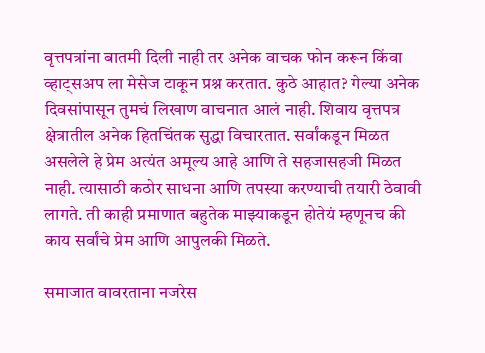वृत्तपत्रांना बातमी दिली नाही तर अनेक वाचक फोन करून किंवा व्हाट्सअप ला मेसेज टाकून प्रश्न करतात. कुठे आहात? गेल्या अनेक दिवसांपासून तुमचं लिखाण वाचनात आलं नाही. शिवाय वृत्तपत्र क्षेत्रातील अनेक हितचिंतक सुद्धा विचारतात. सर्वांकडून मिळत असलेले हे प्रेम अत्यंत अमूल्य आहे आणि ते सहजासहजी मिळत नाही. त्यासाठी कठोर साधना आणि तपस्या करण्याची तयारी ठेवावी लागते. ती काही प्रमाणात बहुतेक माझ्याकडून होतेयं म्हणूनच की काय सर्वांचे प्रेम आणि आपुलकी मिळते.

समाजात वावरताना नजरेस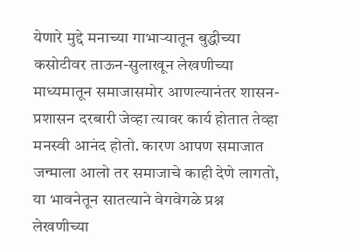येणारे मुद्दे मनाच्या गाभाऱ्यातून बुद्धीच्या कसोटीवर ताऊन-सुलाखून लेखणीच्या माध्यमातून समाजासमोर आणल्यानंतर शासन-प्रशासन दरबारी जेव्हा त्यावर कार्य होतात तेव्हा मनस्वी आनंद होतो. कारण आपण समाजात जन्माला आलो तर समाजाचे काही देणे लागतो, या भावनेतून सातत्याने वेगवेगळे प्रश्न लेखणीच्या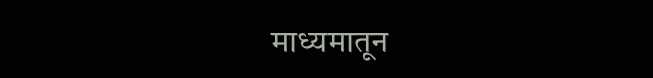माध्यमातून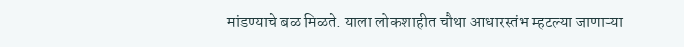मांडण्याचे बळ मिळते. याला लोकशाहीत चौथा आधारस्तंभ म्हटल्या जाणाऱ्या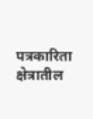पत्रकारिता क्षेत्रातील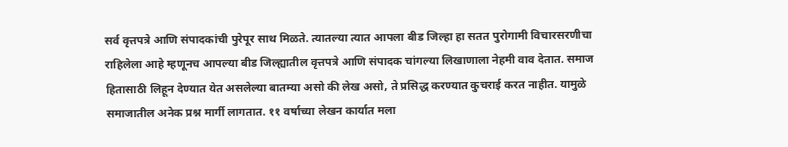सर्व वृत्तपत्रे आणि संपादकांची पुरेपूर साथ मिळते. त्यातल्या त्यात आपला बीड जिल्हा हा सतत पुरोगामी विचारसरणीचा राहिलेला आहे म्हणूनच आपल्या बीड जिल्ह्यातील वृत्तपत्रे आणि संपादक चांगल्या लिखाणाला नेहमी वाव देतात. समाज हितासाठी लिहून देण्यात येत असलेल्या बातम्या असो की लेख असो, ते प्रसिद्ध करण्यात कुचराई करत नाहीत. यामुळे समाजातील अनेक प्रश्न मार्गी लागतात. ११ वर्षाच्या लेखन कार्यात मला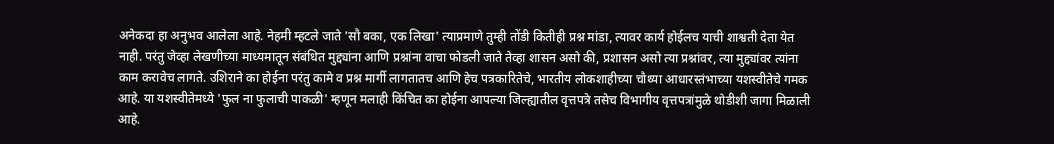अनेकदा हा अनुभव आलेला आहे. नेहमी म्हटले जाते 'सौ बका, एक लिखा' त्याप्रमाणे तुम्ही तोंडी कितीही प्रश्न मांडा, त्यावर कार्य होईलच याची शाश्वती देता येत नाही. परंतु जेव्हा लेखणीच्या माध्यमातून संबंधित मुद्द्यांना आणि प्रश्नांना वाचा फोडली जाते तेव्हा शासन असो की, प्रशासन असो त्या प्रश्नांवर, त्या मुद्द्यांवर त्यांना काम करावेच लागते. उशिराने का होईना परंतु कामे व प्रश्न मार्गी लागतातच आणि हेच पत्रकारितेचे, भारतीय लोकशाहीच्या चौथ्या आधारस्तंभाच्या यशस्वीतेचे गमक आहे. या यशस्वीतेमध्ये 'फुल ना फुलाची पाकळी' म्हणून मलाही किंचित का होईना आपल्या जिल्ह्यातील वृत्तपत्रे तसेच विभागीय वृत्तपत्रांमुळे थोडीशी जागा मिळाली आहे.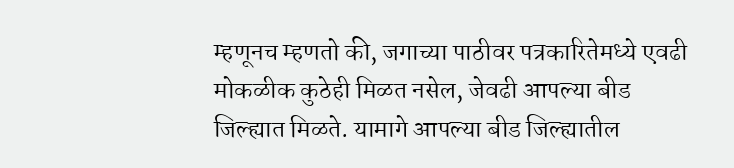म्हणूनच म्हणतो की, जगाच्या पाठीवर पत्रकारितेमध्ये एवढी मोकळीक कुठेही मिळत नसेल, जेवढी आपल्या बीड जिल्ह्यात मिळते. यामागे आपल्या बीड जिल्ह्यातील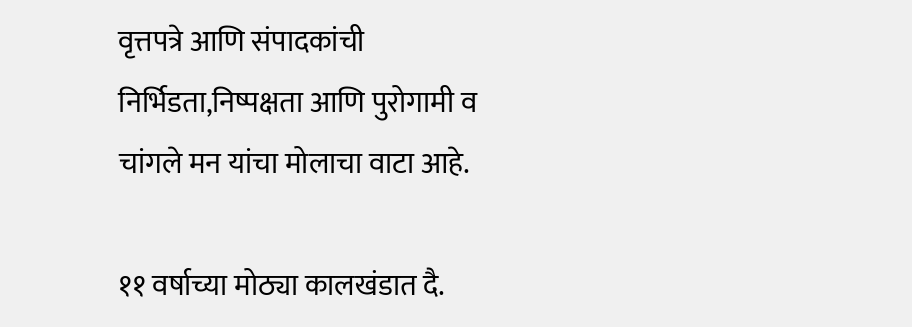वृत्तपत्रे आणि संपादकांची निर्भिडता,निष्पक्षता आणि पुरोगामी व चांगले मन यांचा मोलाचा वाटा आहे.

११ वर्षाच्या मोठ्या कालखंडात दै.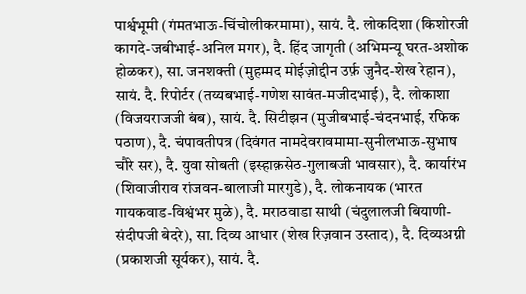पार्श्वभूमी (गंमतभाऊ-चिंचोलीकरमामा), सायं. दै. लोकदिशा (किशोरजी कागदे-जबीभाई-अनिल मगर), दै. हिंद जागृती (अभिमन्यू घरत-अशोक होळकर), सा. जनशक्ती (मुहम्मद मोईज़ोद्दीन उर्फ़ जुनैद-शेख रेहान), सायं. दै. रिपोर्टर (तय्यबभाई-गणेश सावंत-मजीदभाई), दै. लोकाशा (विजयराजजी बंब), सायं. दै. सिटीझन (मुजीबभाई-चंदनभाई, रफिक पठाण), दै. चंपावतीपत्र (दिवंगत नामदेवरावमामा-सुनीलभाऊ-सुभाष चौरे सर), दै. युवा सोबती (इस्हाक़सेठ-गुलाबजी भावसार), दै. कार्यारंभ (शिवाजीराव रांजवन-बालाजी मारगुडे), दै. लोकनायक (भारत गायकवाड-विश्वंभर मुळे), दै. मराठवाडा साथी (चंदुलालजी बियाणी-संदीपजी बेदरे), सा. दिव्य आधार (शेख रिज़वान उस्ताद), दै. दिव्यअग्नी (प्रकाशजी सूर्यकर), सायं. दै.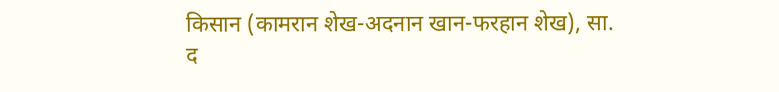किसान (कामरान शेख-अदनान खान-फरहान शेख), सा. द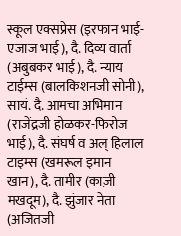स्कूल एक्सप्रेस (इरफान भाई-एजाज भाई), दै. दिव्य वार्ता (अबुबकर भाई), दै. न्याय टाईम्स (बालकिशनजी सोनी), सायं. दै. आमचा अभिमान (राजेंद्रजी होळकर-फिरोज भाई), दै. संघर्ष व अल् हिलाल टाइम्स (खमरूल इमान खान), दै. तामीर (काज़ी मखदूम), दै. झुंजार नेता (अजितजी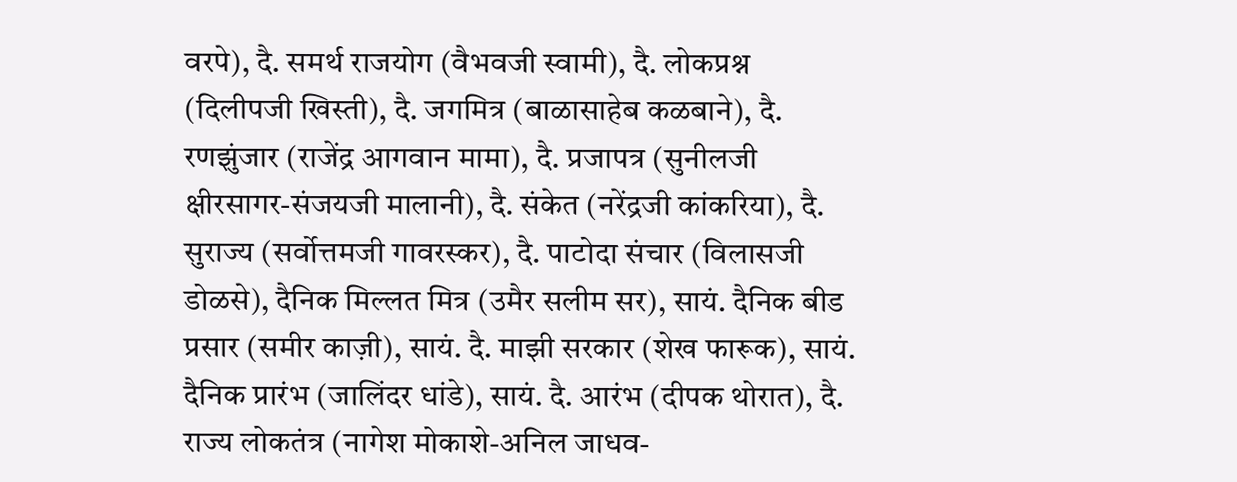वरपे), दै. समर्थ राजयोग (वैभवजी स्वामी), दै. लोकप्रश्न (दिलीपजी खिस्ती), दै. जगमित्र (बाळासाहेब कळबाने), दै. रणझुंजार (राजेंद्र आगवान मामा), दै. प्रजापत्र (सुनीलजी क्षीरसागर-संजयजी मालानी), दै. संकेत (नरेंद्रजी कांकरिया), दै. सुराज्य (सर्वोत्तमजी गावरस्कर), दै. पाटोदा संचार (विलासजी डोळसे), दैनिक मिल्लत मित्र (उमैर सलीम सर), सायं. दैनिक बीड प्रसार (समीर काज़ी), सायं. दै. माझी सरकार (शेख फारूक), सायं. दैनिक प्रारंभ (जालिंदर धांडे), सायं. दै. आरंभ (दीपक थोरात), दै. राज्य लोकतंत्र (नागेश मोकाशे-अनिल जाधव-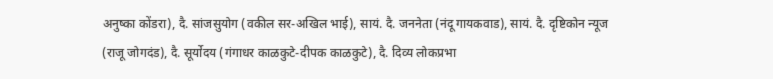अनुष्का कोंडरा), दै. सांजसुयोग (वकील सर-अखिल भाई), सायं. दै. जननेता (नंदू गायकवाड), सायं. दै. दृष्टिकोन न्यूज (राजू जोगदंड), दै. सूर्योदय (गंगाधर काळकुटे-दीपक काळकुटे), दै. दिव्य लोकप्रभा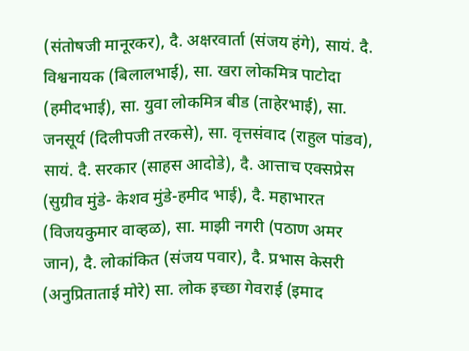(संतोषजी मानूरकर), दै. अक्षरवार्ता (संजय हंगे), सायं. दै. विश्वनायक (बिलालभाई), सा. खरा लोकमित्र पाटोदा (हमीदभाई), सा. युवा लोकमित्र बीड (ताहेरभाई), सा. जनसूर्य (दिलीपजी तरकसे), सा. वृत्तसंवाद (राहुल पांडव), सायं. दै. सरकार (साहस आदोडे), दै. आत्ताच एक्सप्रेस (सुग्रीव मुंडे- केशव मुंडे-हमीद भाई), दै. महाभारत (विजयकुमार वाव्हळ), सा. माझी नगरी (पठाण अमर जान), दै. लोकांकित (संजय पवार), दै. प्रभास केसरी (अनुप्रिताताई मोरे) सा. लोक इच्छा गेवराई (इमाद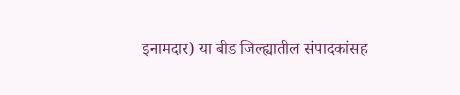इनामदार) या बीड जिल्ह्यातील संपादकांसह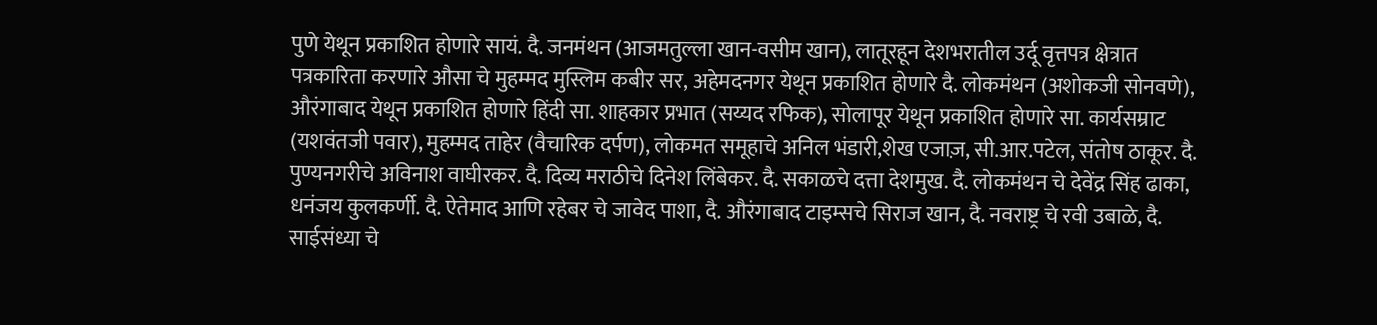पुणे येथून प्रकाशित होणारे सायं. दै. जनमंथन (आजमतुल्ला खान-वसीम खान), लातूरहून देशभरातील उर्दू वृत्तपत्र क्षेत्रात पत्रकारिता करणारे औसा चे मुहम्मद मुस्लिम कबीर सर, अहेमदनगर येथून प्रकाशित होणारे दै. लोकमंथन (अशोकजी सोनवणे), औरंगाबाद येथून प्रकाशित होणारे हिंदी सा. शाहकार प्रभात (सय्यद रफिक), सोलापूर येथून प्रकाशित होणारे सा. कार्यसम्राट (यशवंतजी पवार), मुहम्मद ताहेर (वैचारिक दर्पण), लोकमत समूहाचे अनिल भंडारी,शेख एजाज़, सी.आर.पटेल, संतोष ठाकूर. दै. पुण्यनगरीचे अविनाश वाघीरकर. दै. दिव्य मराठीचे दिनेश लिंबेकर. दै. सकाळचे दत्ता देशमुख. दै. लोकमंथन चे देवेंद्र सिंह ढाका, धनंजय कुलकर्णी. दै. ऐतेमाद आणि रहेबर चे जावेद पाशा, दै. औरंगाबाद टाइम्सचे सिराज खान, दै. नवराष्ट्र चे रवी उबाळे, दै. साईसंध्या चे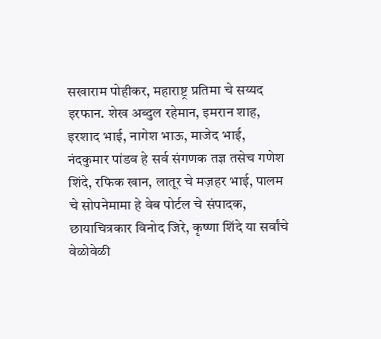सखाराम पोहीकर, महाराष्ट्र प्रतिमा चे सय्यद इरफान. शेख अब्दुल रहेमान, इमरान शाह, इरशाद भाई, नागेश भाऊ, माजेद भाई, नंदकुमार पांडव हे सर्व संगणक तज्ञ तसेच गणेश शिंदे, रफिक खान, लातूर चे मज़हर भाई, पालम चे सोपनेमामा हे वेब पोर्टल चे संपादक, छायाचित्रकार विनोद जिरे, कृष्णा शिंदे या सर्वांचे वेळोवेळी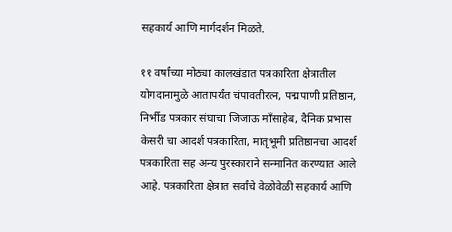सहकार्य आणि मार्गदर्शन मिळते.

११ वर्षांच्या मोठ्या कालखंडात पत्रकारिता क्षेत्रातील योगदानामुळे आतापर्यंत चंपावतीरत्न, पद्मपाणी प्रतिष्ठान, निर्भीड पत्रकार संघाचा जिजाऊ माँसाहेब, दैनिक प्रभास केसरी चा आदर्श पत्रकारिता, मातृभूमी प्रतिष्ठानचा आदर्श पत्रकारिता सह अन्य पुरस्काराने सन्मानित करण्यात आले आहे. पत्रकारिता क्षेत्रात सर्वांचे वेळोवेळी सहकार्य आणि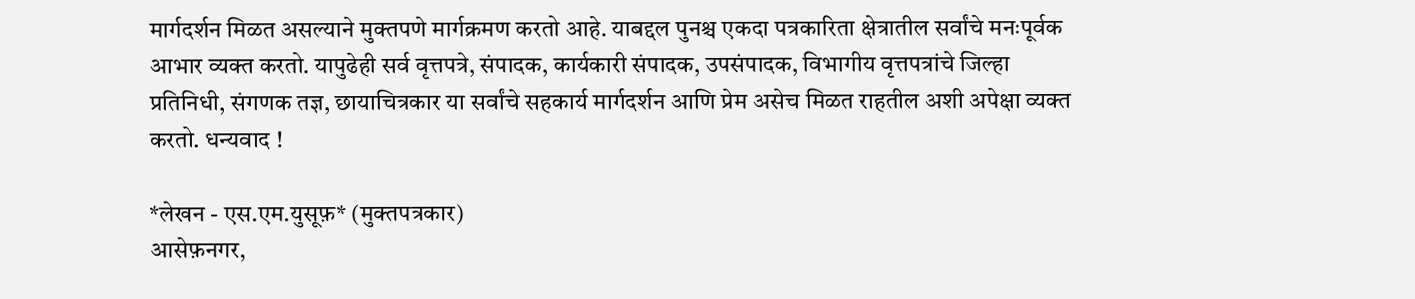मार्गदर्शन मिळत असल्याने मुक्तपणे मार्गक्रमण करतो आहे. याबद्दल पुनश्च एकदा पत्रकारिता क्षेत्रातील सर्वांचे मनःपूर्वक आभार व्यक्त करतो. यापुढेही सर्व वृत्तपत्रे, संपादक, कार्यकारी संपादक, उपसंपादक, विभागीय वृत्तपत्रांचे जिल्हा प्रतिनिधी, संगणक तज्ञ, छायाचित्रकार या सर्वांचे सहकार्य मार्गदर्शन आणि प्रेम असेच मिळत राहतील अशी अपेक्षा व्यक्त करतो. धन्यवाद !

*लेखन - एस.एम.युसूफ़* (मुक्तपत्रकार)
आसेफ़नगर,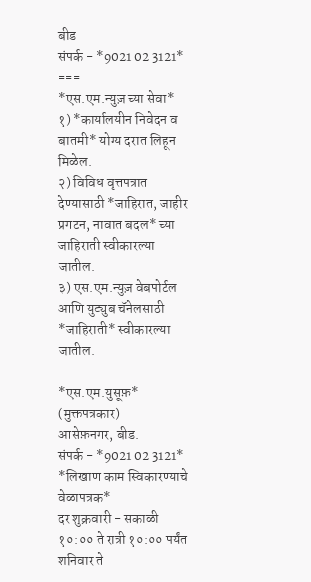बीड
संपर्क - *9021 02 3121*
===
*एस.एम.न्युज़ च्या सेवा*
१) *कार्यालयीन निवेदन व बातमी* योग्य दरात लिहून मिळेल.
२) विविध वृत्तपत्रात देण्यासाठी *जाहिरात, जाहीर प्रगटन, नावात बदल* च्या जाहिराती स्वीकारल्या जातील.
३) एस.एम.न्युज़ वेबपोर्टल आणि युट्युब चॅनेलसाठी *जाहिराती* स्वीकारल्या जातील.

*एस.एम.युसूफ़* (मुक्तपत्रकार)
आसेफ़नगर, बीड.
संपर्क - *9021 02 3121*
*लिखाण काम स्विकारण्याचे वेळापत्रक*
दर शुक्रवारी - सकाळी १०:०० ते रात्री १०:०० पर्यंत
शनिवार ते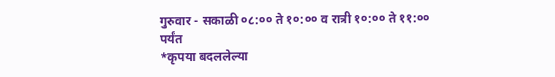गुरुवार - सकाळी ०८:०० ते १०:०० व रात्री १०:०० ते ११:०० पर्यंत
*कृपया बदललेल्या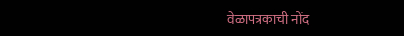वेळापत्रकाची नोंद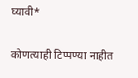घ्यावी*

कोणत्याही टिप्पण्‍या नाहीत